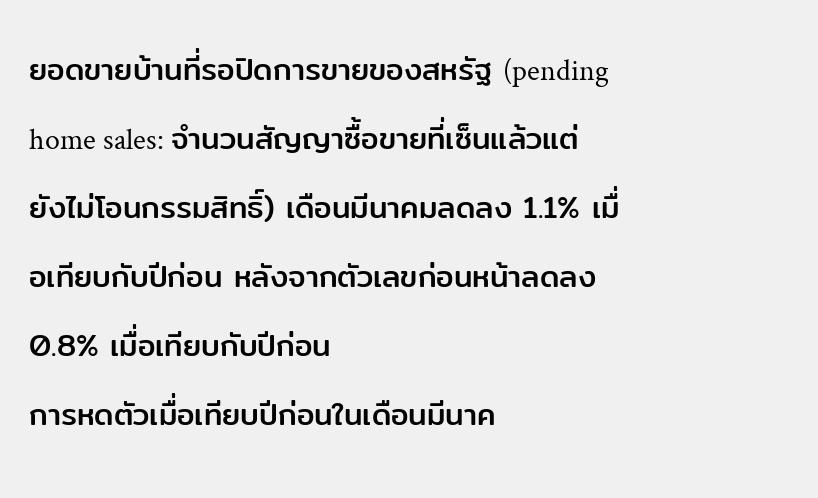ยอดขายบ้านที่รอปิดการขายของสหรัฐ (pending home sales: จำนวนสัญญาซื้อขายที่เซ็นแล้วแต่ยังไม่โอนกรรมสิทธิ์) เดือนมีนาคมลดลง 1.1% เมื่อเทียบกับปีก่อน หลังจากตัวเลขก่อนหน้าลดลง 0.8% เมื่อเทียบกับปีก่อน
การหดตัวเมื่อเทียบปีก่อนในเดือนมีนาค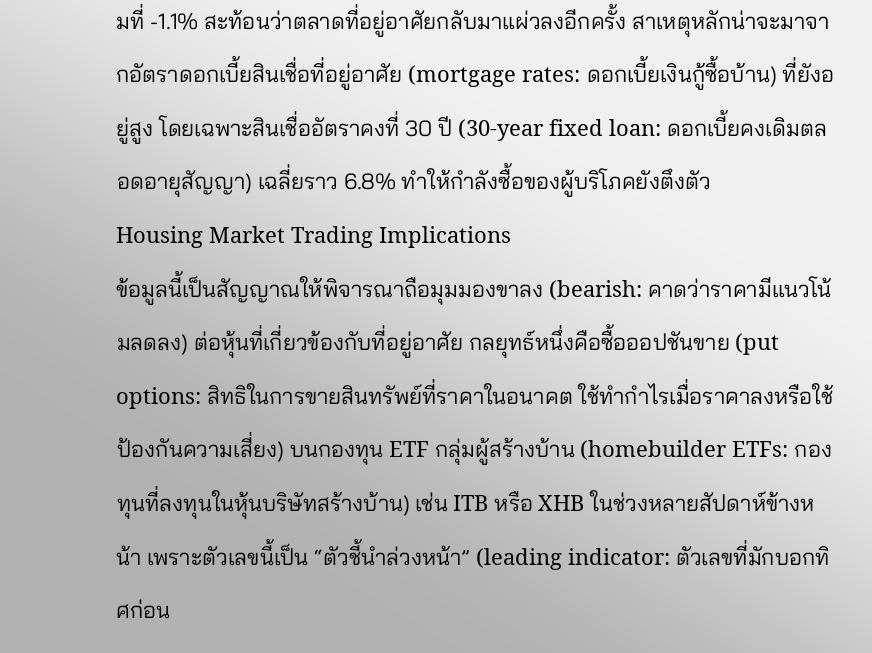มที่ -1.1% สะท้อนว่าตลาดที่อยู่อาศัยกลับมาแผ่วลงอีกครั้ง สาเหตุหลักน่าจะมาจากอัตราดอกเบี้ยสินเชื่อที่อยู่อาศัย (mortgage rates: ดอกเบี้ยเงินกู้ซื้อบ้าน) ที่ยังอยู่สูง โดยเฉพาะสินเชื่ออัตราคงที่ 30 ปี (30-year fixed loan: ดอกเบี้ยคงเดิมตลอดอายุสัญญา) เฉลี่ยราว 6.8% ทำให้กำลังซื้อของผู้บริโภคยังตึงตัว
Housing Market Trading Implications
ข้อมูลนี้เป็นสัญญาณให้พิจารณาถือมุมมองขาลง (bearish: คาดว่าราคามีแนวโน้มลดลง) ต่อหุ้นที่เกี่ยวข้องกับที่อยู่อาศัย กลยุทธ์หนึ่งคือซื้อออปชันขาย (put options: สิทธิในการขายสินทรัพย์ที่ราคาในอนาคต ใช้ทำกำไรเมื่อราคาลงหรือใช้ป้องกันความเสี่ยง) บนกองทุน ETF กลุ่มผู้สร้างบ้าน (homebuilder ETFs: กองทุนที่ลงทุนในหุ้นบริษัทสร้างบ้าน) เช่น ITB หรือ XHB ในช่วงหลายสัปดาห์ข้างหน้า เพราะตัวเลขนี้เป็น “ตัวชี้นำล่วงหน้า” (leading indicator: ตัวเลขที่มักบอกทิศก่อน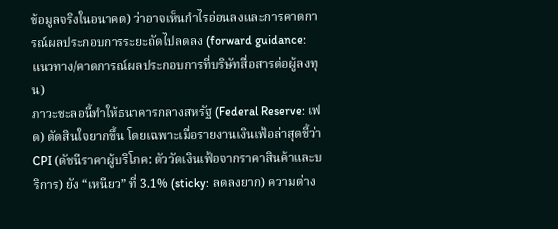ข้อมูลจริงในอนาคต) ว่าอาจเห็นกำไรอ่อนลงและการคาดการณ์ผลประกอบการระยะถัดไปลดลง (forward guidance: แนวทาง/คาดการณ์ผลประกอบการที่บริษัทสื่อสารต่อผู้ลงทุน)
ภาวะชะลอนี้ทำให้ธนาคารกลางสหรัฐ (Federal Reserve: เฟด) ตัดสินใจยากขึ้น โดยเฉพาะเมื่อรายงานเงินเฟ้อล่าสุดชี้ว่า CPI (ดัชนีราคาผู้บริโภค: ตัววัดเงินเฟ้อจากราคาสินค้าและบริการ) ยัง “เหนียว” ที่ 3.1% (sticky: ลดลงยาก) ความต่าง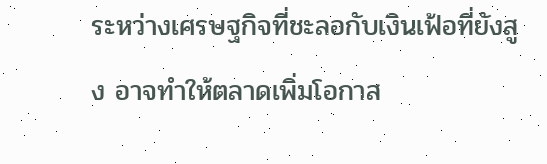ระหว่างเศรษฐกิจที่ชะลอกับเงินเฟ้อที่ยังสูง อาจทำให้ตลาดเพิ่มโอกาส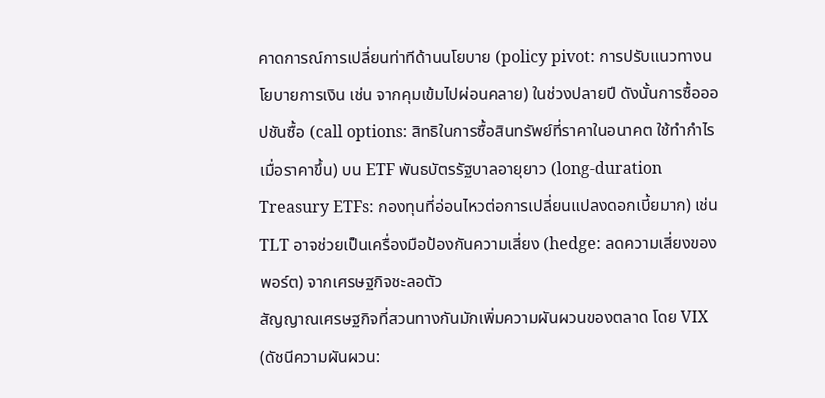คาดการณ์การเปลี่ยนท่าทีด้านนโยบาย (policy pivot: การปรับแนวทางนโยบายการเงิน เช่น จากคุมเข้มไปผ่อนคลาย) ในช่วงปลายปี ดังนั้นการซื้อออปชันซื้อ (call options: สิทธิในการซื้อสินทรัพย์ที่ราคาในอนาคต ใช้ทำกำไรเมื่อราคาขึ้น) บน ETF พันธบัตรรัฐบาลอายุยาว (long-duration Treasury ETFs: กองทุนที่อ่อนไหวต่อการเปลี่ยนแปลงดอกเบี้ยมาก) เช่น TLT อาจช่วยเป็นเครื่องมือป้องกันความเสี่ยง (hedge: ลดความเสี่ยงของพอร์ต) จากเศรษฐกิจชะลอตัว
สัญญาณเศรษฐกิจที่สวนทางกันมักเพิ่มความผันผวนของตลาด โดย VIX (ดัชนีความผันผวน: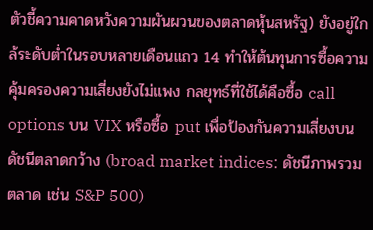ตัวชี้ความคาดหวังความผันผวนของตลาดหุ้นสหรัฐ) ยังอยู่ใกล้ระดับต่ำในรอบหลายเดือนแถว 14 ทำให้ต้นทุนการซื้อความคุ้มครองความเสี่ยงยังไม่แพง กลยุทธ์ที่ใช้ได้คือซื้อ call options บน VIX หรือซื้อ put เพื่อป้องกันความเสี่ยงบนดัชนีตลาดกว้าง (broad market indices: ดัชนีภาพรวมตลาด เช่น S&P 500)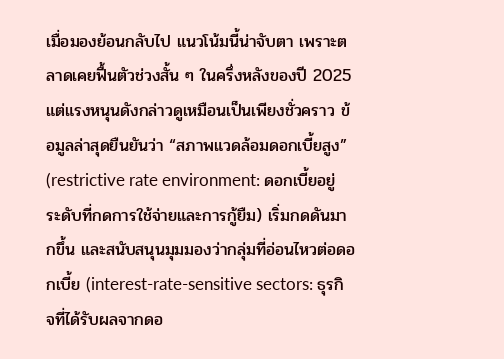เมื่อมองย้อนกลับไป แนวโน้มนี้น่าจับตา เพราะตลาดเคยฟื้นตัวช่วงสั้น ๆ ในครึ่งหลังของปี 2025 แต่แรงหนุนดังกล่าวดูเหมือนเป็นเพียงชั่วคราว ข้อมูลล่าสุดยืนยันว่า “สภาพแวดล้อมดอกเบี้ยสูง” (restrictive rate environment: ดอกเบี้ยอยู่ระดับที่กดการใช้จ่ายและการกู้ยืม) เริ่มกดดันมากขึ้น และสนับสนุนมุมมองว่ากลุ่มที่อ่อนไหวต่อดอกเบี้ย (interest-rate-sensitive sectors: ธุรกิจที่ได้รับผลจากดอ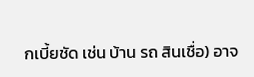กเบี้ยชัด เช่น บ้าน รถ สินเชื่อ) อาจ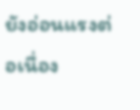ยังอ่อนแรงต่อเนื่อง